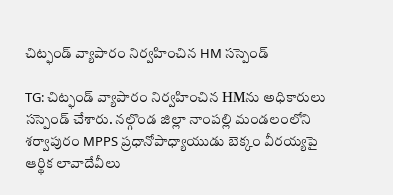చిట్ఫండ్ వ్యాపారం నిర్వహించిన HM సస్పెండ్

TG: చిట్ఫండ్ వ్యాపారం నిర్వహించిన HMను అధికారులు సస్పెండ్ చేశారు. నల్గొండ జిల్లా నాంపల్లి మండలంలోని శర్వాపురం MPPS ప్రధానోపాధ్యాయుడు బెక్కం వీరయ్యపై ఆర్థిక లావాదేవీలు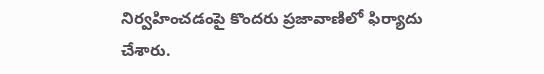నిర్వహించడంపై కొందరు ప్రజావాణిలో ఫిర్యాదు చేశారు.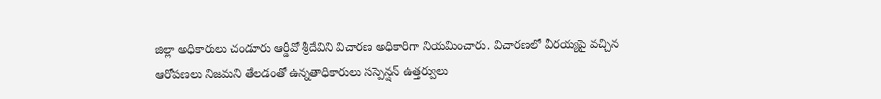జిల్లా అధికారులు చండూరు ఆర్డీవో శ్రీదేవిని విచారణ అధికారిగా నియమించారు. విచారణలో వీరయ్యపై వచ్చిన ఆరోపణలు నిజమని తేలడంతో ఉన్నతాధికారులు సస్పెన్షన్ ఉత్తర్వులు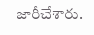జారీచేశారు.